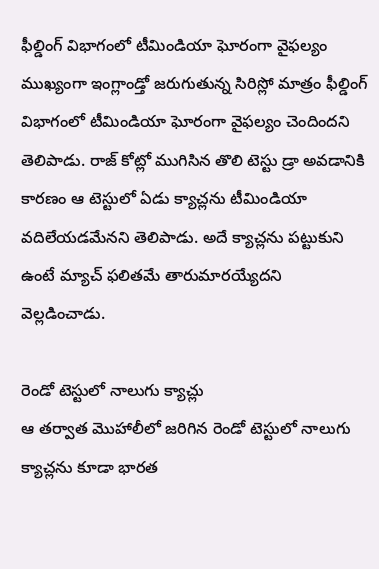ఫీల్డింగ్ విభాగంలో టీమిండియా ఘోరంగా వైఫల్యం
ముఖ్యంగా ఇంగ్లాండ్తో జరుగుతున్న సిరిస్లో మాత్రం ఫీల్డింగ్ విభాగంలో టీమిండియా ఘోరంగా వైఫల్యం చెందిందని తెలిపాడు. రాజ్ కోట్లో ముగిసిన తొలి టెస్టు డ్రా అవడానికి కారణం ఆ టెస్టులో ఏడు క్యాచ్లను టీమిండియా వదిలేయడమేనని తెలిపాడు. అదే క్యాచ్లను పట్టుకుని ఉంటే మ్యాచ్ ఫలితమే తారుమారయ్యేదని వెల్లడించాడు.

రెండో టెస్టులో నాలుగు క్యాచ్లు
ఆ తర్వాత మొహాలీలో జరిగిన రెండో టెస్టులో నాలుగు క్యాచ్లను కూడా భారత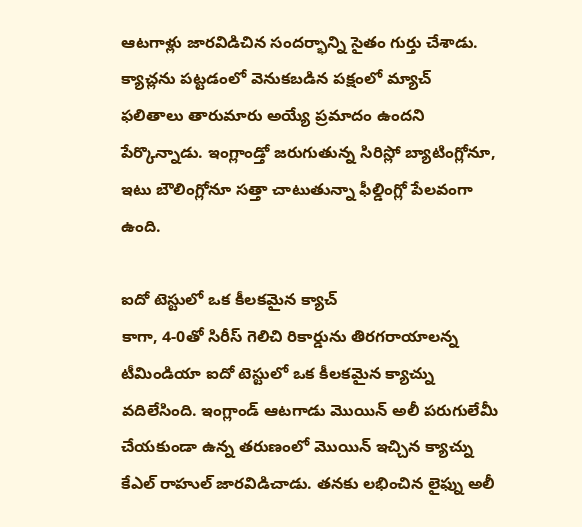ఆటగాళ్లు జారవిడిచిన సందర్భాన్ని సైతం గుర్తు చేశాడు. క్యాచ్లను పట్టడంలో వెనుకబడిన పక్షంలో మ్యాచ్ ఫలితాలు తారుమారు అయ్యే ప్రమాదం ఉందని పేర్కొన్నాడు. ఇంగ్లాండ్తో జరుగుతున్న సిరిస్లో బ్యాటింగ్లోనూ, ఇటు బౌలింగ్లోనూ సత్తా చాటుతున్నా ఫీల్డింగ్లో పేలవంగా ఉంది.

ఐదో టెస్టులో ఒక కీలకమైన క్యాచ్
కాగా, 4-0తో సిరీస్ గెలిచి రికార్డును తిరగరాయాలన్న టీమిండియా ఐదో టెస్టులో ఒక కీలకమైన క్యాచ్ను వదిలేసింది. ఇంగ్లాండ్ ఆటగాడు మొయిన్ అలీ పరుగులేమీ చేయకుండా ఉన్న తరుణంలో మొయిన్ ఇచ్చిన క్యాచ్ను కేఎల్ రాహుల్ జారవిడిచాడు. తనకు లభించిన లైఫ్ను అలీ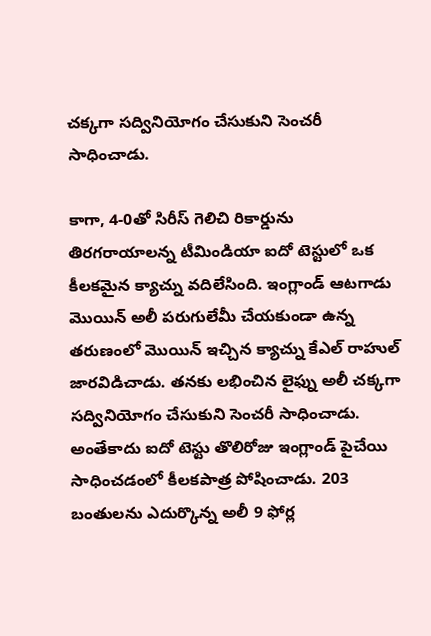చక్కగా సద్వినియోగం చేసుకుని సెంచరీ సాధించాడు.

కాగా, 4-0తో సిరీస్ గెలిచి రికార్డును తిరగరాయాలన్న టీమిండియా ఐదో టెస్టులో ఒక కీలకమైన క్యాచ్ను వదిలేసింది. ఇంగ్లాండ్ ఆటగాడు మొయిన్ అలీ పరుగులేమీ చేయకుండా ఉన్న తరుణంలో మొయిన్ ఇచ్చిన క్యాచ్ను కేఎల్ రాహుల్ జారవిడిచాడు. తనకు లభించిన లైఫ్ను అలీ చక్కగా సద్వినియోగం చేసుకుని సెంచరీ సాధించాడు.
అంతేకాదు ఐదో టెస్టు తొలిరోజు ఇంగ్లాండ్ పైచేయి సాధించడంలో కీలకపాత్ర పోషించాడు. 203 బంతులను ఎదుర్కొన్న అలీ 9 ఫోర్ల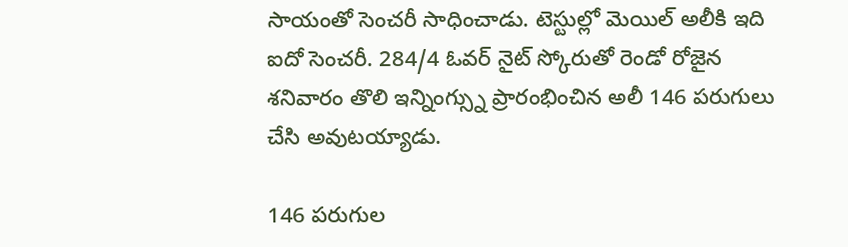సాయంతో సెంచరీ సాధించాడు. టెస్టుల్లో మెయిల్ అలీకి ఇది ఐదో సెంచరీ. 284/4 ఓవర్ నైట్ స్కోరుతో రెండో రోజైన శనివారం తొలి ఇన్నింగ్స్ను ప్రారంభించిన అలీ 146 పరుగులు చేసి అవుటయ్యాడు.

146 పరుగుల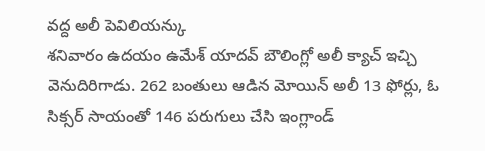వద్ద అలీ పెవిలియన్కు
శనివారం ఉదయం ఉమేశ్ యాదవ్ బౌలింగ్లో అలీ క్యాచ్ ఇచ్చి వెనుదిరిగాడు. 262 బంతులు ఆడిన మోయిన్ అలీ 13 ఫోర్లు, ఓ సిక్సర్ సాయంతో 146 పరుగులు చేసి ఇంగ్లాండ్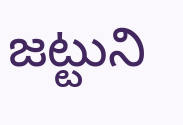జట్టుని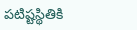పటిష్టస్థితికి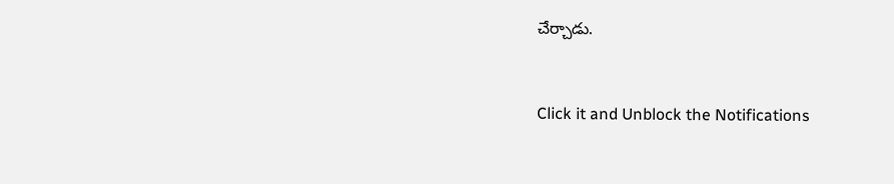చేర్చాడు.


Click it and Unblock the Notifications